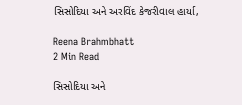સિસોદિયા અને અરવિંદ કેજરીવાલ હાર્યા,

Reena Brahmbhatt
2 Min Read

સિસોદિયા અને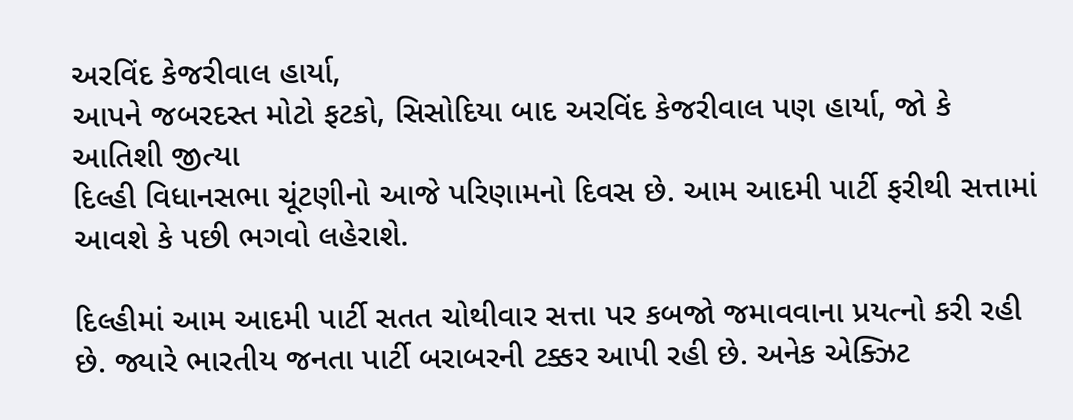અરવિંદ કેજરીવાલ હાર્યા,
આપને જબરદસ્ત મોટો ફટકો, સિસોદિયા બાદ અરવિંદ કેજરીવાલ પણ હાર્યા, જો કે આતિશી જીત્યા
દિલ્હી વિધાનસભા ચૂંટણીનો આજે પરિણામનો દિવસ છે. આમ આદમી પાર્ટી ફરીથી સત્તામાં આવશે કે પછી ભગવો લહેરાશે.

દિલ્હીમાં આમ આદમી પાર્ટી સતત ચોથીવાર સત્તા પર કબજો જમાવવાના પ્રયત્નો કરી રહી છે. જ્યારે ભારતીય જનતા પાર્ટી બરાબરની ટક્કર આપી રહી છે. અનેક એક્ઝિટ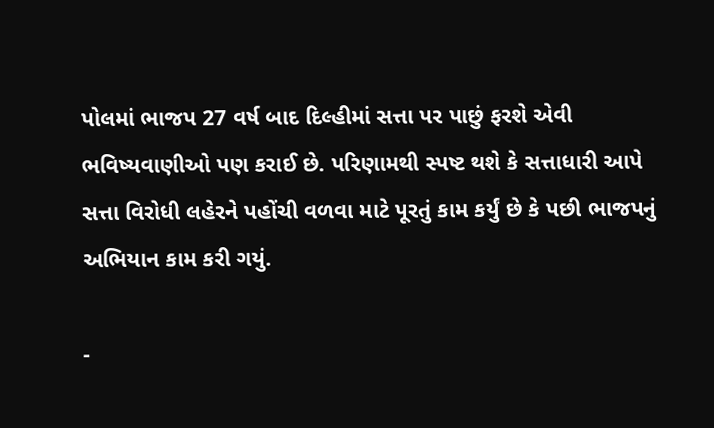પોલમાં ભાજપ 27 વર્ષ બાદ દિલ્હીમાં સત્તા પર પાછું ફરશે એવી ભવિષ્યવાણીઓ પણ કરાઈ છે. પરિણામથી સ્પષ્ટ થશે કે સત્તાધારી આપે સત્તા વિરોધી લહેરને પહોંચી વળવા માટે પૂરતું કામ કર્યું છે કે પછી ભાજપનું અભિયાન કામ કરી ગયું.

-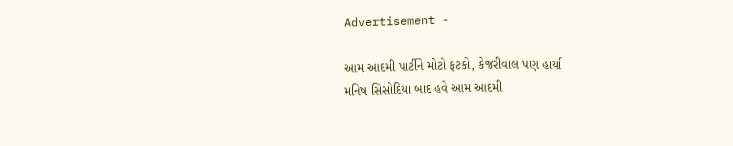Advertisement -

આમ આદમી પાર્ટીને મોટો ફટકો, કેજરીવાલ પણ હાર્યા
મનિષ સિસોદિયા બાદ હવે આમ આદમી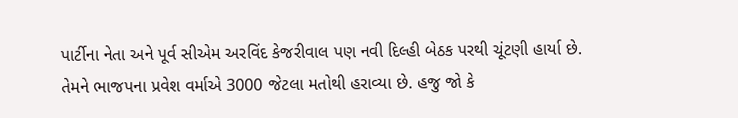પાર્ટીના નેતા અને પૂર્વ સીએમ અરવિંદ કેજરીવાલ પણ નવી દિલ્હી બેઠક પરથી ચૂંટણી હાર્યા છે. તેમને ભાજપના પ્રવેશ વર્માએ 3000 જેટલા મતોથી હરાવ્યા છે. હજુ જો કે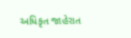અધિકૃત જાહેરાત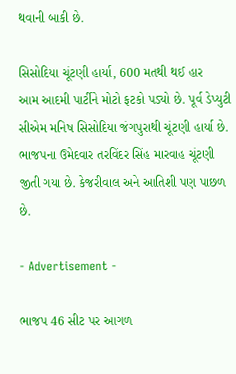થવાની બાકી છે.

સિસોદિયા ચૂંટણી હાર્યા, 600 મતથી થઈ હાર
આમ આદમી પાર્ટીને મોટો ફટકો પડ્યો છે. પૂર્વ ડેપ્યુટી સીએમ મનિષ સિસોદિયા જંગપુરાથી ચૂંટણી હાર્યા છે. ભાજપના ઉમેદવાર તરવિંદર સિંહ મારવાહ ચૂંટણી જીતી ગયા છે. કેજરીવાલ અને આતિશી પણ પાછળ છે.

- Advertisement -

ભાજપ 46 સીટ પર આગળ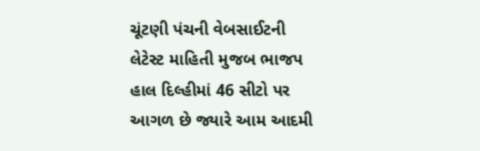ચૂંટણી પંચની વેબસાઈટની લેટેસ્ટ માહિતી મુજબ ભાજપ હાલ દિલ્હીમાં 46 સીટો પર આગળ છે જ્યારે આમ આદમી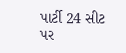પાર્ટી 24 સીટ પર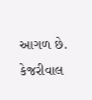આગળ છે. કેજરીવાલ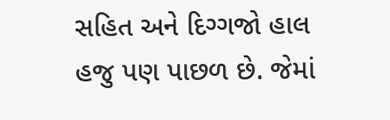સહિત અને દિગ્ગજો હાલ હજુ પણ પાછળ છે. જેમાં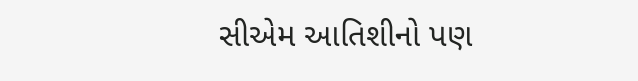સીએમ આતિશીનો પણ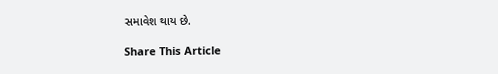સમાવેશ થાય છે.

Share This Article